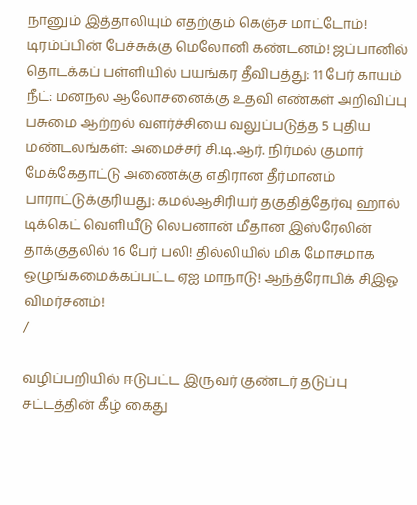நானும் இத்தாலியும் எதற்கும் கெஞ்ச மாட்டோம்! டிரம்ப்பின் பேச்சுக்கு மெலோனி கண்டனம்! ஜப்பானில் தொடக்கப் பள்ளியில் பயங்கர தீவிபத்து: 11 பேர் காயம் நீட்: மனநல ஆலோசனைக்கு உதவி எண்கள் அறிவிப்பு பசுமை ஆற்றல் வளர்ச்சியை வலுப்படுத்த 5 புதிய மண்டலங்கள்: அமைச்சர் சி.டி.ஆர். நிர்மல் குமார் மேக்கேதாட்டு அணைக்கு எதிரான தீர்மானம் பாராட்டுக்குரியது: கமல்ஆசிரியர் தகுதித்தேர்வு ஹால் டிக்கெட் வெளியீடு லெபனான் மீதான இஸ்ரேலின் தாக்குதலில் 16 பேர் பலி! தில்லியில் மிக மோசமாக ஒழுங்கமைக்கப்பட்ட ஏஐ மாநாடு! ஆந்த்ரோபிக் சிஇஓ விமர்சனம்!
/

வழிப்பறியில் ஈடுபட்ட இருவர் குண்டர் தடுப்பு சட்டத்தின் கீழ் கைது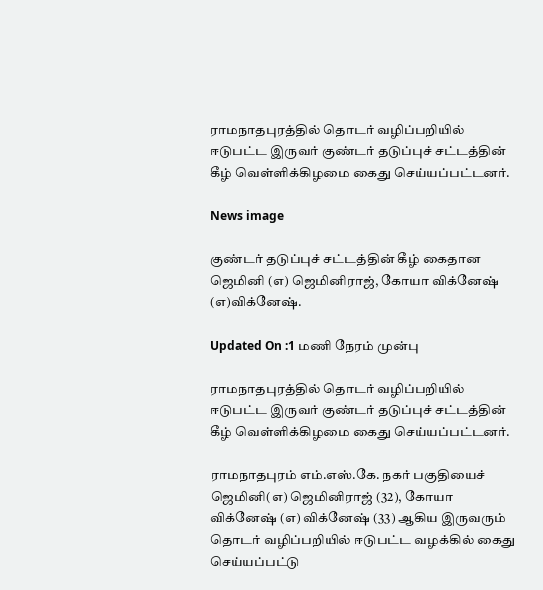ராமநாதபுரத்தில் தொடர் வழிப்பறியில் ஈடுபட்ட இருவர் குண்டர் தடுப்புச் சட்டத்தின் கீழ் வெள்ளிக்கிழமை கைது செய்யப்பட்டனர்.

News image

குண்டர் தடுப்புச் சட்டத்தின் கீழ் கைதான ஜெமினி (எ) ஜெமினிராஜ், கோயா விக்னேஷ் (எ)விக்னேஷ்.

Updated On :1 மணி நேரம் முன்பு

ராமநாதபுரத்தில் தொடர் வழிப்பறியில் ஈடுபட்ட இருவர் குண்டர் தடுப்புச் சட்டத்தின் கீழ் வெள்ளிக்கிழமை கைது செய்யப்பட்டனர்.

ராமநாதபுரம் எம்.எஸ்.கே. நகர் பகுதியைச் ஜெமினி(எ) ஜெமினிராஜ் (32), கோயா விக்னேஷ் (எ) விக்னேஷ் (33) ஆகிய இருவரும் தொடர் வழிப்பறியில் ஈடுபட்ட வழக்கில் கைது செய்யப்பட்டு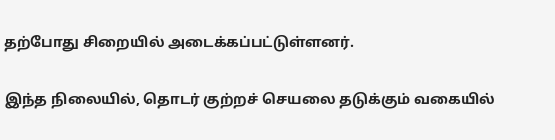தற்போது சிறையில் அடைக்கப்பட்டுள்ளனர்.

இந்த நிலையில், தொடர் குற்றச் செயலை தடுக்கும் வகையில்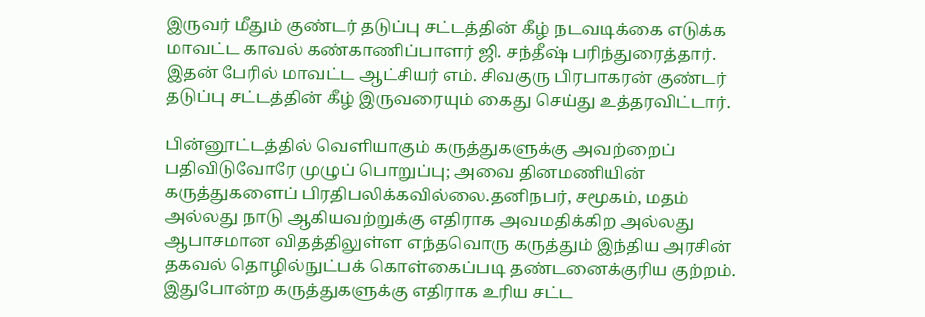இருவர் மீதும் குண்டர் தடுப்பு சட்டத்தின் கீழ் நடவடிக்கை எடுக்க மாவட்ட காவல் கண்காணிப்பாளர் ஜி. சந்தீஷ் பரிந்துரைத்தார். இதன் பேரில் மாவட்ட ஆட்சியர் எம். சிவகுரு பிரபாகரன் குண்டர் தடுப்பு சட்டத்தின் கீழ் இருவரையும் கைது செய்து உத்தரவிட்டார்.

பின்னூட்டத்தில் வெளியாகும் கருத்துகளுக்கு அவற்றைப் பதிவிடுவோரே முழுப் பொறுப்பு; அவை தினமணியின் கருத்துகளைப் பிரதிபலிக்கவில்லை.தனிநபர், சமூகம், மதம் அல்லது நாடு ஆகியவற்றுக்கு எதிராக அவமதிக்கிற அல்லது ஆபாசமான விதத்திலுள்ள எந்தவொரு கருத்தும் இந்திய அரசின் தகவல் தொழில்நுட்பக் கொள்கைப்படி தண்டனைக்குரிய குற்றம். இதுபோன்ற கருத்துகளுக்கு எதிராக உரிய சட்ட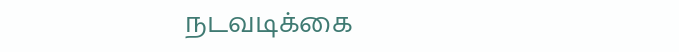நடவடிக்கை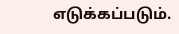எடுக்கப்படும்.